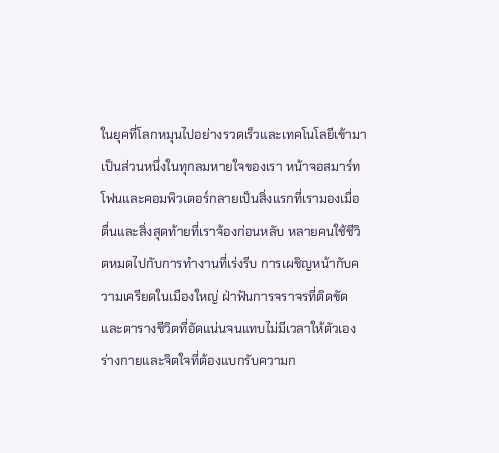ในยุคที่โลกหมุนไปอย่างรวดเร็วและเทคโนโลยีเข้ามาเป็นส่วนหนึ่งในทุกลมหายใจของเรา หน้าจอสมาร์ทโฟนและคอมพิวเตอร์กลายเป็นสิ่งแรกที่เรามองเมื่อตื่นและสิ่งสุดท้ายที่เราจ้องก่อนหลับ หลายคนใช้ชีวิตหมดไปกับการทำงานที่เร่งรีบ การเผชิญหน้ากับความเครียดในเมืองใหญ่ ฝ่าฟันการจราจรที่ติดขัด และตารางชีวิตที่อัดแน่นจนแทบไม่มีเวลาให้ตัวเอง ร่างกายและจิตใจที่ต้องแบกรับความก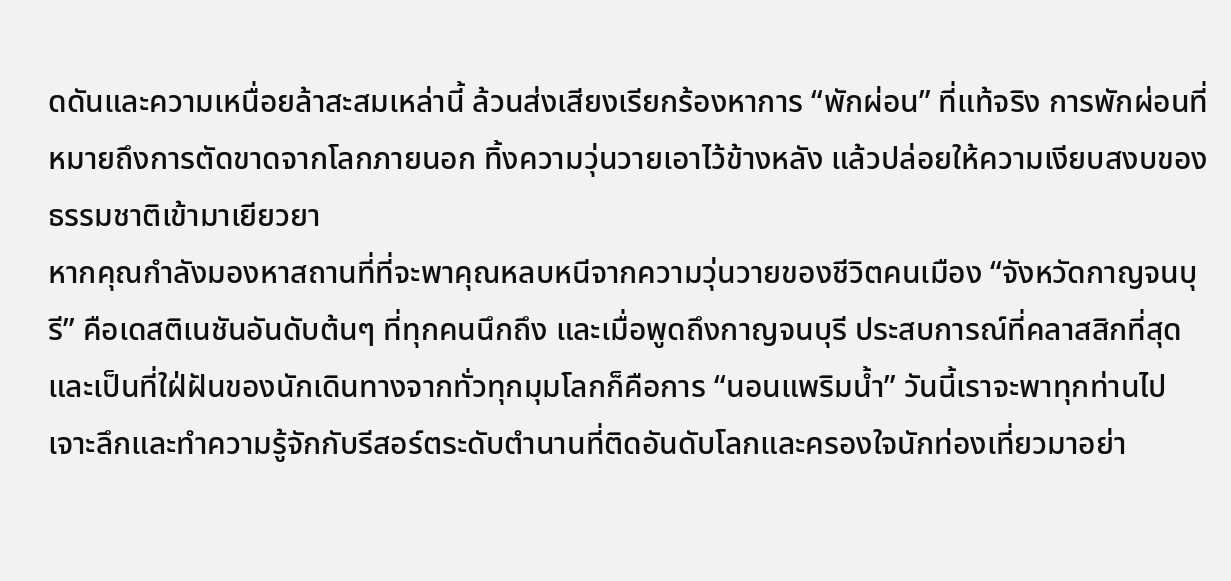ดดันและความเหนื่อยล้าสะสมเหล่านี้ ล้วนส่งเสียงเรียกร้องหาการ “พักผ่อน” ที่แท้จริง การพักผ่อนที่หมายถึงการตัดขาดจากโลกภายนอก ทิ้งความวุ่นวายเอาไว้ข้างหลัง แล้วปล่อยให้ความเงียบสงบของธรรมชาติเข้ามาเยียวยา
หากคุณกำลังมองหาสถานที่ที่จะพาคุณหลบหนีจากความวุ่นวายของชีวิตคนเมือง “จังหวัดกาญจนบุรี” คือเดสติเนชันอันดับต้นๆ ที่ทุกคนนึกถึง และเมื่อพูดถึงกาญจนบุรี ประสบการณ์ที่คลาสสิกที่สุดและเป็นที่ใฝ่ฝันของนักเดินทางจากทั่วทุกมุมโลกก็คือการ “นอนแพริมน้ำ” วันนี้เราจะพาทุกท่านไปเจาะลึกและทำความรู้จักกับรีสอร์ตระดับตำนานที่ติดอันดับโลกและครองใจนักท่องเที่ยวมาอย่า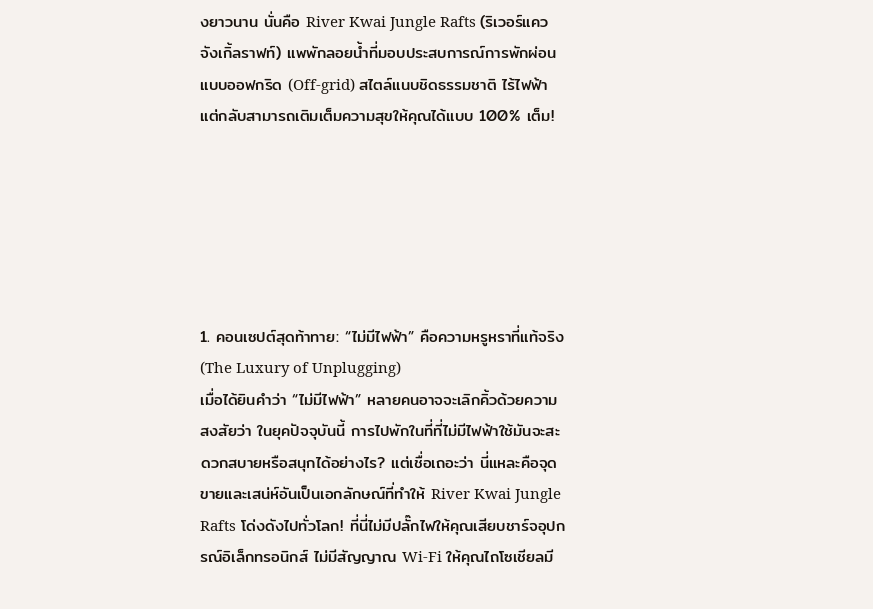งยาวนาน นั่นคือ River Kwai Jungle Rafts (ริเวอร์แคว จังเกิ้ลราฟท์) แพพักลอยน้ำที่มอบประสบการณ์การพักผ่อนแบบออฟกริด (Off-grid) สไตล์แนบชิดธรรมชาติ ไร้ไฟฟ้า แต่กลับสามารถเติมเต็มความสุขให้คุณได้แบบ 100% เต็ม!






1. คอนเซปต์สุดท้าทาย: “ไม่มีไฟฟ้า” คือความหรูหราที่แท้จริง (The Luxury of Unplugging)
เมื่อได้ยินคำว่า “ไม่มีไฟฟ้า” หลายคนอาจจะเลิกคิ้วด้วยความสงสัยว่า ในยุคปัจจุบันนี้ การไปพักในที่ที่ไม่มีไฟฟ้าใช้มันจะสะดวกสบายหรือสนุกได้อย่างไร? แต่เชื่อเถอะว่า นี่แหละคือจุดขายและเสน่ห์อันเป็นเอกลักษณ์ที่ทำให้ River Kwai Jungle Rafts โด่งดังไปทั่วโลก! ที่นี่ไม่มีปลั๊กไฟให้คุณเสียบชาร์จอุปกรณ์อิเล็กทรอนิกส์ ไม่มีสัญญาณ Wi-Fi ให้คุณไถโซเชียลมี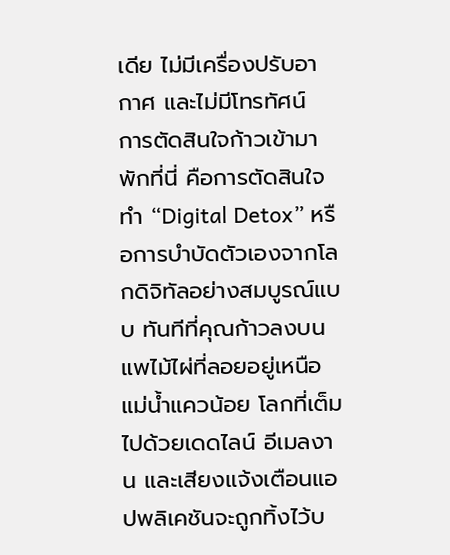เดีย ไม่มีเครื่องปรับอากาศ และไม่มีโทรทัศน์
การตัดสินใจก้าวเข้ามาพักที่นี่ คือการตัดสินใจทำ “Digital Detox” หรือการบำบัดตัวเองจากโลกดิจิทัลอย่างสมบูรณ์แบบ ทันทีที่คุณก้าวลงบนแพไม้ไผ่ที่ลอยอยู่เหนือแม่น้ำแควน้อย โลกที่เต็มไปด้วยเดดไลน์ อีเมลงาน และเสียงแจ้งเตือนแอปพลิเคชันจะถูกทิ้งไว้บ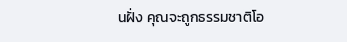นฝั่ง คุณจะถูกธรรมชาติโอ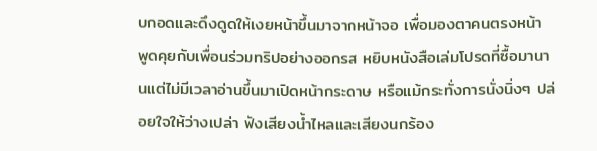บกอดและดึงดูดให้เงยหน้าขึ้นมาจากหน้าจอ เพื่อมองตาคนตรงหน้า พูดคุยกับเพื่อนร่วมทริปอย่างออกรส หยิบหนังสือเล่มโปรดที่ซื้อมานานแต่ไม่มีเวลาอ่านขึ้นมาเปิดหน้ากระดาษ หรือแม้กระทั่งการนั่งนิ่งๆ ปล่อยใจให้ว่างเปล่า ฟังเสียงน้ำไหลและเสียงนกร้อง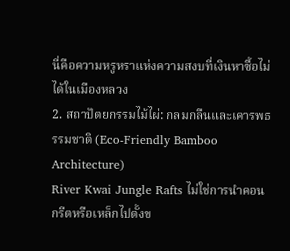นี่คือความหรูหราแห่งความสงบที่เงินหาซื้อไม่ได้ในเมืองหลวง
2. สถาปัตยกรรมไม้ไผ่: กลมกลืนและเคารพธรรมชาติ (Eco-Friendly Bamboo Architecture)
River Kwai Jungle Rafts ไม่ใช่การนำคอนกรีตหรือเหล็กไปตั้งข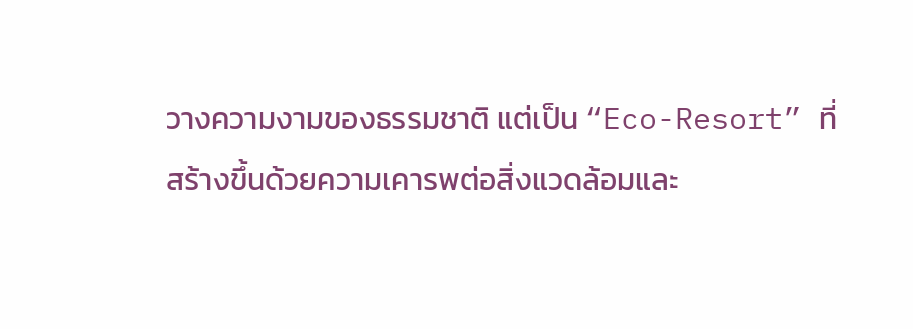วางความงามของธรรมชาติ แต่เป็น “Eco-Resort” ที่สร้างขึ้นด้วยความเคารพต่อสิ่งแวดล้อมและ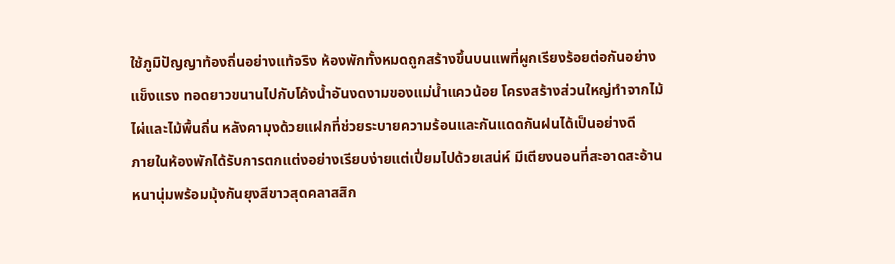ใช้ภูมิปัญญาท้องถิ่นอย่างแท้จริง ห้องพักทั้งหมดถูกสร้างขึ้นบนแพที่ผูกเรียงร้อยต่อกันอย่างแข็งแรง ทอดยาวขนานไปกับโค้งน้ำอันงดงามของแม่น้ำแควน้อย โครงสร้างส่วนใหญ่ทำจากไม้ไผ่และไม้พื้นถิ่น หลังคามุงด้วยแฝกที่ช่วยระบายความร้อนและกันแดดกันฝนได้เป็นอย่างดี
ภายในห้องพักได้รับการตกแต่งอย่างเรียบง่ายแต่เปี่ยมไปด้วยเสน่ห์ มีเตียงนอนที่สะอาดสะอ้านหนานุ่มพร้อมมุ้งกันยุงสีขาวสุดคลาสสิก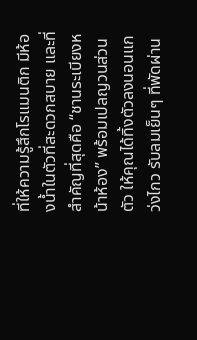ที่ให้ความรู้สึกโรแมนติก มีห้องน้ำในตัวที่สะดวกสบาย และที่สำคัญที่สุดคือ “ชานระเบียงหน้าห้อง” พร้อมเปลญวนส่วนตัว ให้คุณได้ทิ้งตัวลงนอนแกว่งไกว รับลมเย็นๆ ที่พัดผ่าน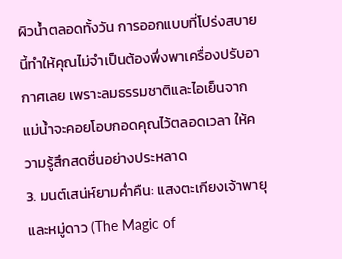ผิวน้ำตลอดทั้งวัน การออกแบบที่โปร่งสบายนี้ทำให้คุณไม่จำเป็นต้องพึ่งพาเครื่องปรับอากาศเลย เพราะลมธรรมชาติและไอเย็นจากแม่น้ำจะคอยโอบกอดคุณไว้ตลอดเวลา ให้ความรู้สึกสดชื่นอย่างประหลาด
3. มนต์เสน่ห์ยามค่ำคืน: แสงตะเกียงเจ้าพายุและหมู่ดาว (The Magic of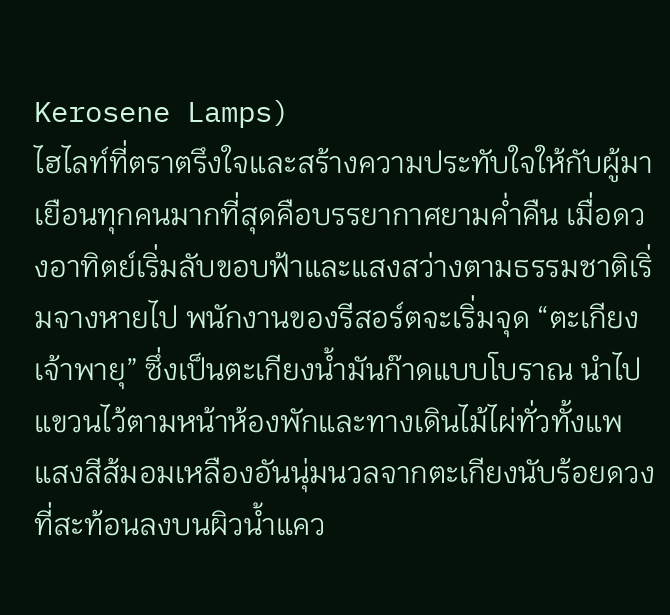Kerosene Lamps)
ไฮไลท์ที่ตราตรึงใจและสร้างความประทับใจให้กับผู้มาเยือนทุกคนมากที่สุดคือบรรยากาศยามค่ำคืน เมื่อดวงอาทิตย์เริ่มลับขอบฟ้าและแสงสว่างตามธรรมชาติเริ่มจางหายไป พนักงานของรีสอร์ตจะเริ่มจุด “ตะเกียงเจ้าพายุ” ซึ่งเป็นตะเกียงน้ำมันก๊าดแบบโบราณ นำไปแขวนไว้ตามหน้าห้องพักและทางเดินไม้ไผ่ทั่วทั้งแพ
แสงสีส้มอมเหลืองอันนุ่มนวลจากตะเกียงนับร้อยดวงที่สะท้อนลงบนผิวน้ำแคว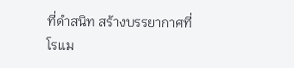ที่ดำสนิท สร้างบรรยากาศที่โรแม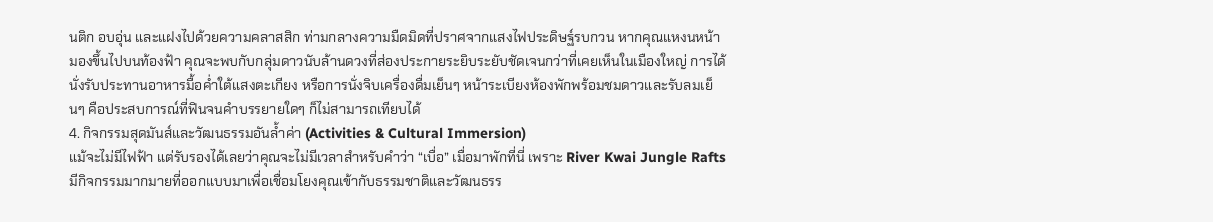นติก อบอุ่น และแฝงไปด้วยความคลาสสิก ท่ามกลางความมืดมิดที่ปราศจากแสงไฟประดิษฐ์รบกวน หากคุณแหงนหน้ามองขึ้นไปบนท้องฟ้า คุณจะพบกับกลุ่มดาวนับล้านดวงที่ส่องประกายระยิบระยับชัดเจนกว่าที่เคยเห็นในเมืองใหญ่ การได้นั่งรับประทานอาหารมื้อค่ำใต้แสงตะเกียง หรือการนั่งจิบเครื่องดื่มเย็นๆ หน้าระเบียงห้องพักพร้อมชมดาวและรับลมเย็นๆ คือประสบการณ์ที่ฟินจนคำบรรยายใดๆ ก็ไม่สามารถเทียบได้
4. กิจกรรมสุดมันส์และวัฒนธรรมอันล้ำค่า (Activities & Cultural Immersion)
แม้จะไม่มีไฟฟ้า แต่รับรองได้เลยว่าคุณจะไม่มีเวลาสำหรับคำว่า “เบื่อ” เมื่อมาพักที่นี่ เพราะ River Kwai Jungle Rafts มีกิจกรรมมากมายที่ออกแบบมาเพื่อเชื่อมโยงคุณเข้ากับธรรมชาติและวัฒนธรร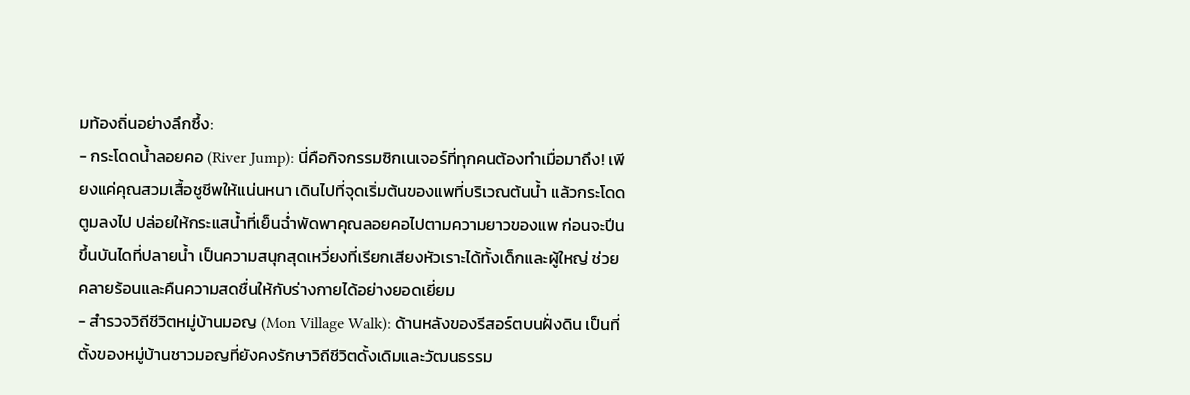มท้องถิ่นอย่างลึกซึ้ง:
- กระโดดน้ำลอยคอ (River Jump): นี่คือกิจกรรมซิกเนเจอร์ที่ทุกคนต้องทำเมื่อมาถึง! เพียงแค่คุณสวมเสื้อชูชีพให้แน่นหนา เดินไปที่จุดเริ่มต้นของแพที่บริเวณต้นน้ำ แล้วกระโดดตูมลงไป ปล่อยให้กระแสน้ำที่เย็นฉ่ำพัดพาคุณลอยคอไปตามความยาวของแพ ก่อนจะปีนขึ้นบันไดที่ปลายน้ำ เป็นความสนุกสุดเหวี่ยงที่เรียกเสียงหัวเราะได้ทั้งเด็กและผู้ใหญ่ ช่วยคลายร้อนและคืนความสดชื่นให้กับร่างกายได้อย่างยอดเยี่ยม
- สำรวจวิถีชีวิตหมู่บ้านมอญ (Mon Village Walk): ด้านหลังของรีสอร์ตบนฝั่งดิน เป็นที่ตั้งของหมู่บ้านชาวมอญที่ยังคงรักษาวิถีชีวิตดั้งเดิมและวัฒนธรรม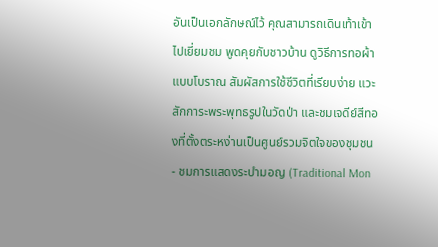อันเป็นเอกลักษณ์ไว้ คุณสามารถเดินเท้าเข้าไปเยี่ยมชม พูดคุยกับชาวบ้าน ดูวิธีการทอผ้าแบบโบราณ สัมผัสการใช้ชีวิตที่เรียบง่าย แวะสักการะพระพุทธรูปในวัดป่า และชมเจดีย์สีทองที่ตั้งตระหง่านเป็นศูนย์รวมจิตใจของชุมชน
- ชมการแสดงระบำมอญ (Traditional Mon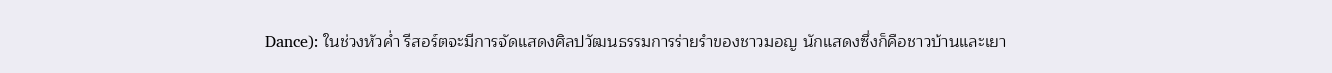Dance): ในช่วงหัวค่ำ รีสอร์ตจะมีการจัดแสดงศิลปวัฒนธรรมการร่ายรำของชาวมอญ นักแสดงซึ่งก็คือชาวบ้านและเยา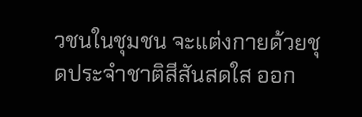วชนในชุมชน จะแต่งกายด้วยชุดประจำชาติสีสันสดใส ออก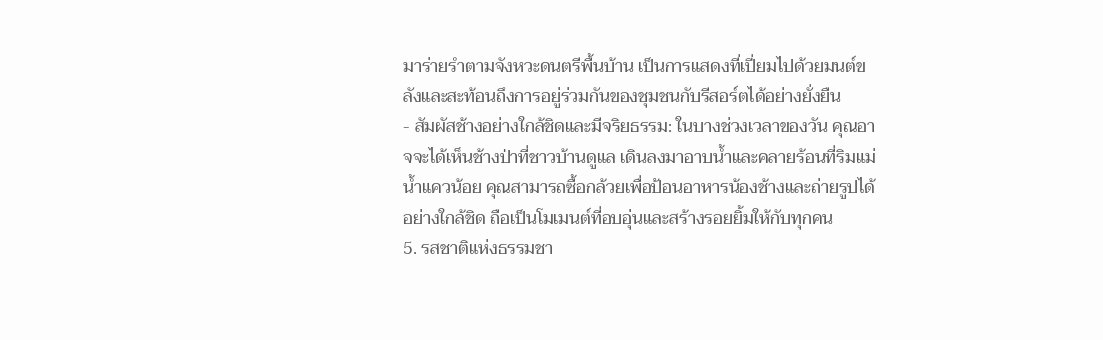มาร่ายรำตามจังหวะดนตรีพื้นบ้าน เป็นการแสดงที่เปี่ยมไปด้วยมนต์ขลังและสะท้อนถึงการอยู่ร่วมกันของชุมชนกับรีสอร์ตได้อย่างยั่งยืน
- สัมผัสช้างอย่างใกล้ชิดและมีจริยธรรม: ในบางช่วงเวลาของวัน คุณอาจจะได้เห็นช้างป่าที่ชาวบ้านดูแล เดินลงมาอาบน้ำและคลายร้อนที่ริมแม่น้ำแควน้อย คุณสามารถซื้อกล้วยเพื่อป้อนอาหารน้องช้างและถ่ายรูปได้อย่างใกล้ชิด ถือเป็นโมเมนต์ที่อบอุ่นและสร้างรอยยิ้มให้กับทุกคน
5. รสชาติแห่งธรรมชา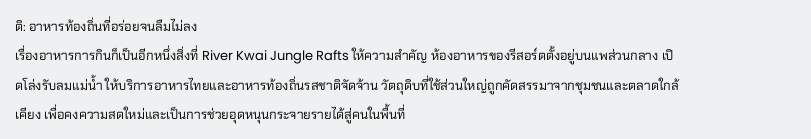ติ: อาหารท้องถิ่นที่อร่อยจนลืมไม่ลง
เรื่องอาหารการกินก็เป็นอีกหนึ่งสิ่งที่ River Kwai Jungle Rafts ให้ความสำคัญ ห้องอาหารของรีสอร์ตตั้งอยู่บนแพส่วนกลาง เปิดโล่งรับลมแม่น้ำ ให้บริการอาหารไทยและอาหารท้องถิ่นรสชาติจัดจ้าน วัตถุดิบที่ใช้ส่วนใหญ่ถูกคัดสรรมาจากชุมชนและตลาดใกล้เคียง เพื่อคงความสดใหม่และเป็นการช่วยอุดหนุนกระจายรายได้สู่คนในพื้นที่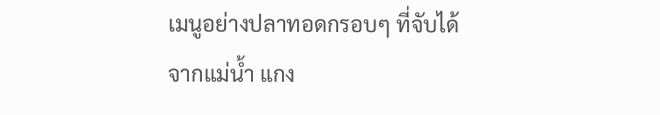เมนูอย่างปลาทอดกรอบๆ ที่จับได้จากแม่น้ำ แกง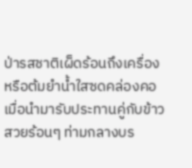ป่ารสชาติเผ็ดร้อนถึงเครื่อง หรือต้มยำน้ำใสซดคล่องคอ เมื่อนำมารับประทานคู่กับข้าวสวยร้อนๆ ท่ามกลางบร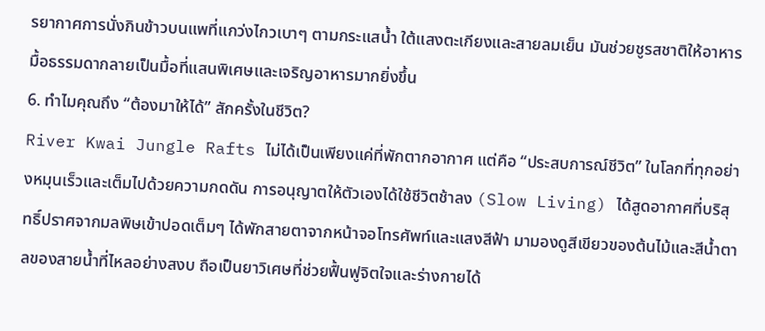รยากาศการนั่งกินข้าวบนแพที่แกว่งไกวเบาๆ ตามกระแสน้ำ ใต้แสงตะเกียงและสายลมเย็น มันช่วยชูรสชาติให้อาหารมื้อธรรมดากลายเป็นมื้อที่แสนพิเศษและเจริญอาหารมากยิ่งขึ้น
6. ทำไมคุณถึง “ต้องมาให้ได้” สักครั้งในชีวิต?
River Kwai Jungle Rafts ไม่ได้เป็นเพียงแค่ที่พักตากอากาศ แต่คือ “ประสบการณ์ชีวิต” ในโลกที่ทุกอย่างหมุนเร็วและเต็มไปด้วยความกดดัน การอนุญาตให้ตัวเองได้ใช้ชีวิตช้าลง (Slow Living) ได้สูดอากาศที่บริสุทธิ์ปราศจากมลพิษเข้าปอดเต็มๆ ได้พักสายตาจากหน้าจอโทรศัพท์และแสงสีฟ้า มามองดูสีเขียวของต้นไม้และสีน้ำตาลของสายน้ำที่ไหลอย่างสงบ ถือเป็นยาวิเศษที่ช่วยฟื้นฟูจิตใจและร่างกายได้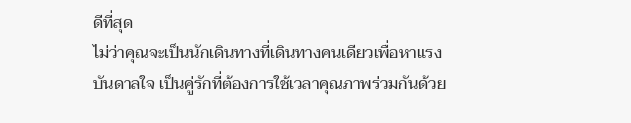ดีที่สุด
ไม่ว่าคุณจะเป็นนักเดินทางที่เดินทางคนเดียวเพื่อหาแรงบันดาลใจ เป็นคู่รักที่ต้องการใช้เวลาคุณภาพร่วมกันด้วย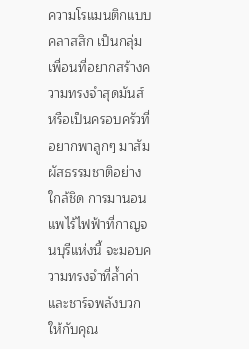ความโรแมนติกแบบคลาสสิก เป็นกลุ่มเพื่อนที่อยากสร้างความทรงจำสุดมันส์ หรือเป็นครอบครัวที่อยากพาลูกๆ มาสัมผัสธรรมชาติอย่างใกล้ชิด การมานอนแพไร้ไฟฟ้าที่กาญจนบุรีแห่งนี้ จะมอบความทรงจำที่ล้ำค่าและชาร์จพลังบวกให้กับคุณ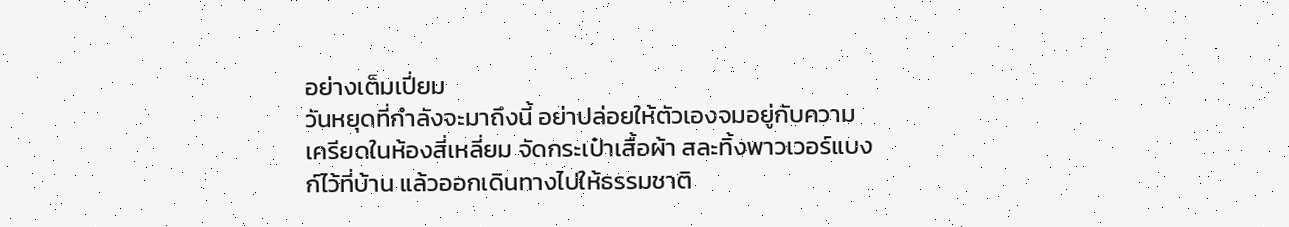อย่างเต็มเปี่ยม
วันหยุดที่กำลังจะมาถึงนี้ อย่าปล่อยให้ตัวเองจมอยู่กับความเครียดในห้องสี่เหลี่ยม จัดกระเป๋าเสื้อผ้า สละทิ้งพาวเวอร์แบงก์ไว้ที่บ้าน แล้วออกเดินทางไปให้ธรรมชาติ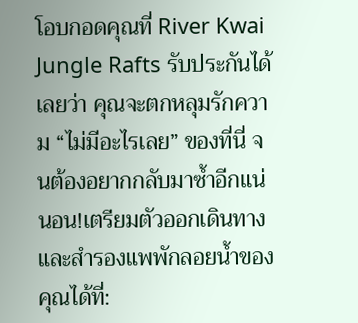โอบกอดคุณที่ River Kwai Jungle Rafts รับประกันได้เลยว่า คุณจะตกหลุมรักความ “ไม่มีอะไรเลย” ของที่นี่ จนต้องอยากกลับมาซ้ำอีกแน่นอน!เตรียมตัวออกเดินทางและสำรองแพพักลอยน้ำของคุณได้ที่: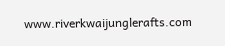www.riverkwaijunglerafts.com